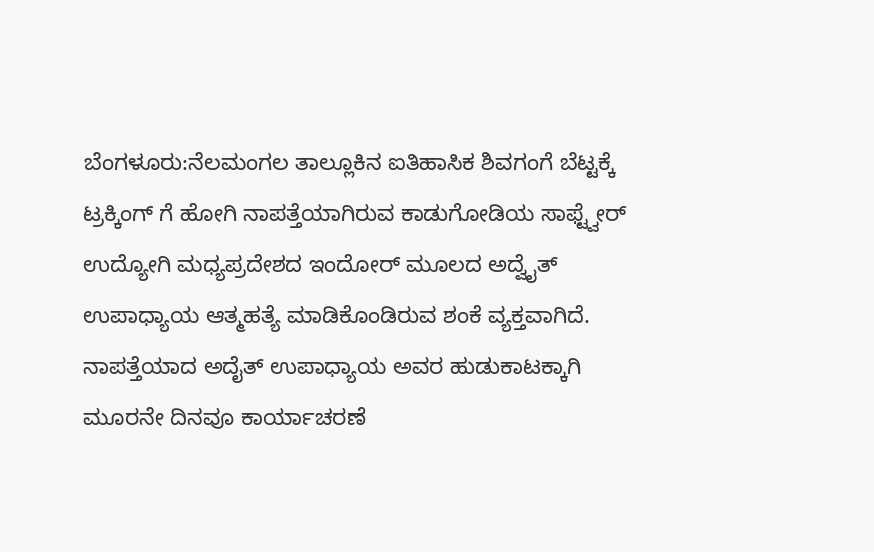ಬೆಂಗಳೂರು:ನೆಲಮಂಗಲ ತಾಲ್ಲೂಕಿನ ಐತಿಹಾಸಿಕ ಶಿವಗಂಗೆ ಬೆಟ್ಟಕ್ಕೆ ಟ್ರಕ್ಕಿಂಗ್ ಗೆ ಹೋಗಿ ನಾಪತ್ತೆಯಾಗಿರುವ ಕಾಡುಗೋಡಿಯ ಸಾಫ್ಟ್ವೇರ್ ಉದ್ಯೋಗಿ ಮಧ್ಯಪ್ರದೇಶದ ಇಂದೋರ್ ಮೂಲದ ಅದ್ವೈತ್ ಉಪಾಧ್ಯಾಯ ಆತ್ಮಹತ್ಯೆ ಮಾಡಿಕೊಂಡಿರುವ ಶಂಕೆ ವ್ಯಕ್ತವಾಗಿದೆ.
ನಾಪತ್ತೆಯಾದ ಅದೈತ್ ಉಪಾಧ್ಯಾಯ ಅವರ ಹುಡುಕಾಟಕ್ಕಾಗಿ ಮೂರನೇ ದಿನವೂ ಕಾರ್ಯಾಚರಣೆ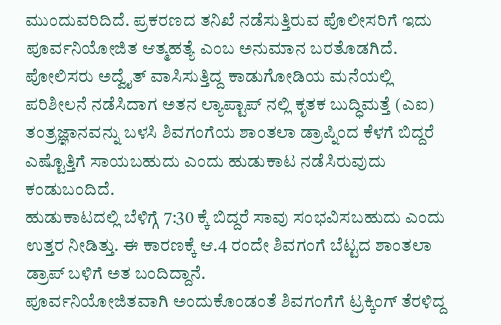ಮುಂದುವರಿದಿದೆ. ಪ್ರಕರಣದ ತನಿಖೆ ನಡೆಸುತ್ತಿರುವ ಪೊಲೀಸರಿಗೆ ಇದು ಪೂರ್ವನಿಯೋಜಿತ ಆತ್ಮಹತ್ಯೆ ಎಂಬ ಅನುಮಾನ ಬರತೊಡಗಿದೆ.
ಪೋಲಿಸರು ಅದ್ವೈತ್ ವಾಸಿಸುತ್ತಿದ್ದ ಕಾಡುಗೋಡಿಯ ಮನೆಯಲ್ಲಿ ಪರಿಶೀಲನೆ ನಡೆಸಿದಾಗ ಅತನ ಲ್ಯಾಪ್ಟಾಪ್ ನಲ್ಲಿ ಕೃತಕ ಬುದ್ಧಿಮತ್ತೆ (ಎಐ) ತಂತ್ರಜ್ಞಾನವನ್ನು ಬಳಸಿ ಶಿವಗಂಗೆಯ ಶಾಂತಲಾ ಡ್ರಾಪ್ನಿಂದ ಕೆಳಗೆ ಬಿದ್ದರೆ ಎಷ್ಟೊತ್ತಿಗೆ ಸಾಯಬಹುದು ಎಂದು ಹುಡುಕಾಟ ನಡೆಸಿರುವುದು ಕಂಡುಬಂದಿದೆ.
ಹುಡುಕಾಟದಲ್ಲಿ ಬೆಳಿಗ್ಗೆ 7:30 ಕ್ಕೆ ಬಿದ್ದರೆ ಸಾವು ಸಂಭವಿಸಬಹುದು ಎಂದು ಉತ್ತರ ನೀಡಿತ್ತು. ಈ ಕಾರಣಕ್ಕೆ ಆ.4 ರಂದೇ ಶಿವಗಂಗೆ ಬೆಟ್ಟದ ಶಾಂತಲಾ ಡ್ರಾಪ್ ಬಳಿಗೆ ಅತ ಬಂದಿದ್ದಾನೆ.
ಪೂರ್ವನಿಯೋಜಿತವಾಗಿ ಅಂದುಕೊಂಡಂತೆ ಶಿವಗಂಗೆಗೆ ಟ್ರಕ್ಕಿಂಗ್ ತೆರಳಿದ್ದ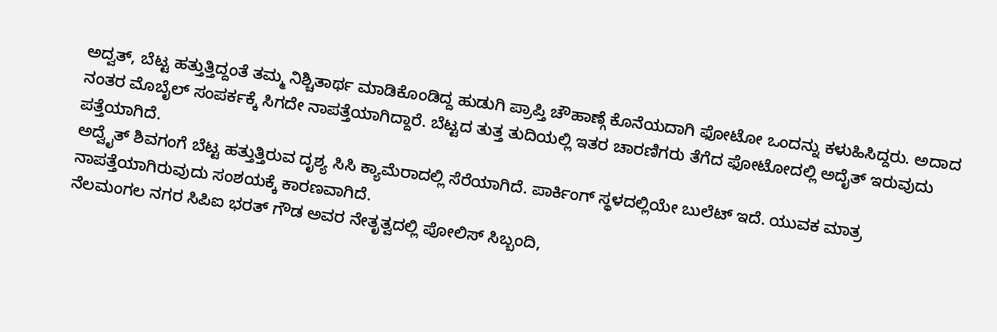ಅದ್ವತ್, ಬೆಟ್ಟ ಹತ್ತುತ್ತಿದ್ದಂತೆ ತಮ್ಮ ನಿಶ್ಚಿತಾರ್ಥ ಮಾಡಿಕೊಂಡಿದ್ದ ಹುಡುಗಿ ಪ್ರಾಪ್ತಿ ಚೌಹಾಣ್ಗೆ ಕೊನೆಯದಾಗಿ ಫೋಟೋ ಒಂದನ್ನು ಕಳುಹಿಸಿದ್ದರು. ಅದಾದ ನಂತರ ಮೊಬೈಲ್ ಸಂಪರ್ಕಕ್ಕೆ ಸಿಗದೇ ನಾಪತ್ತೆಯಾಗಿದ್ದಾರೆ. ಬೆಟ್ಟದ ತುತ್ತ ತುದಿಯಲ್ಲಿ ಇತರ ಚಾರಣಿಗರು ತೆಗೆದ ಫೋಟೋದಲ್ಲಿ ಅದೈತ್ ಇರುವುದು ಪತ್ತೆಯಾಗಿದೆ.
ಅದ್ವೈತ್ ಶಿವಗಂಗೆ ಬೆಟ್ಟ ಹತ್ತುತ್ತಿರುವ ದೃಶ್ಯ ಸಿಸಿ ಕ್ಯಾಮೆರಾದಲ್ಲಿ ಸೆರೆಯಾಗಿದೆ. ಪಾರ್ಕಿಂಗ್ ಸ್ಥಳದಲ್ಲಿಯೇ ಬುಲೆಟ್ ಇದೆ. ಯುವಕ ಮಾತ್ರ ನಾಪತ್ತೆಯಾಗಿರುವುದು ಸಂಶಯಕ್ಕೆ ಕಾರಣವಾಗಿದೆ.
ನೆಲಮಂಗಲ ನಗರ ಸಿಪಿಐ ಭರತ್ ಗೌಡ ಅವರ ನೇತೃತ್ವದಲ್ಲಿ ಪೋಲಿಸ್ ಸಿಬ್ಬಂದಿ,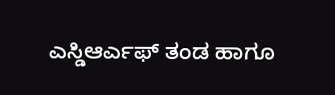ಎಸ್ಡಿಆರ್ಎಫ್ ತಂಡ ಹಾಗೂ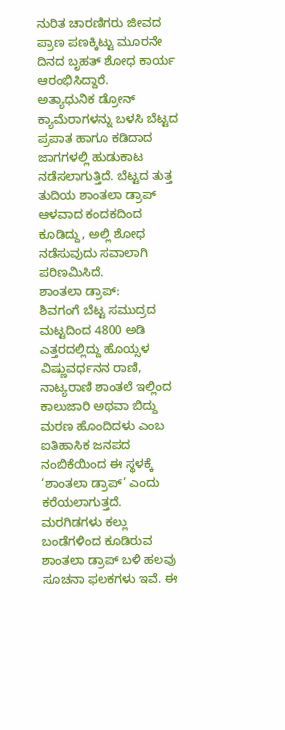ನುರಿತ ಚಾರಣಿಗರು ಜೀವದ ಪ್ರಾಣ ಪಣಕ್ಕಿಟ್ಟು ಮೂರನೇ ದಿನದ ಬೃಹತ್ ಶೋಧ ಕಾರ್ಯ ಆರಂಭಿಸಿದ್ದಾರೆ.
ಅತ್ಯಾಧುನಿಕ ಡ್ರೋನ್ ಕ್ಯಾಮೆರಾಗಳನ್ನು ಬಳಸಿ ಬೆಟ್ಟದ ಪ್ರಪಾತ ಹಾಗೂ ಕಡಿದಾದ ಜಾಗಗಳಲ್ಲಿ ಹುಡುಕಾಟ ನಡೆಸಲಾಗುತ್ತಿದೆ. ಬೆಟ್ಟದ ತುತ್ತ ತುದಿಯ ಶಾಂತಲಾ ಡ್ರಾಪ್ ಆಳವಾದ ಕಂದಕದಿಂದ ಕೂಡಿದ್ದು, ಅಲ್ಲಿ ಶೋಧ ನಡೆಸುವುದು ಸವಾಲಾಗಿ ಪರಿಣಮಿಸಿದೆ.
ಶಾಂತಲಾ ಡ್ರಾಪ್:
ಶಿವಗಂಗೆ ಬೆಟ್ಟ ಸಮುದ್ರದ ಮಟ್ಟದಿಂದ 4800 ಅಡಿ ಎತ್ತರದಲ್ಲಿದ್ದು ಹೊಯ್ಸಳ ವಿಷ್ಣುವರ್ಧನನ ರಾಣಿ, ನಾಟ್ಯರಾಣಿ ಶಾಂತಲೆ ಇಲ್ಲಿಂದ ಕಾಲುಜಾರಿ ಅಥವಾ ಬಿದ್ದು ಮರಣ ಹೊಂದಿದಳು ಎಂಬ ಐತಿಹಾಸಿಕ ಜನಪದ ನಂಬಿಕೆಯಿಂದ ಈ ಸ್ಥಳಕ್ಕೆ ‘ಶಾಂತಲಾ ಡ್ರಾಪ್’ ಎಂದು ಕರೆಯಲಾಗುತ್ತದೆ.
ಮರಗಿಡಗಳು ಕಲ್ಲು ಬಂಡೆಗಳಿಂದ ಕೂಡಿರುವ ಶಾಂತಲಾ ಡ್ರಾಪ್ ಬಳಿ ಹಲವು ಸೂಚನಾ ಫಲಕಗಳು ಇವೆ. ಈ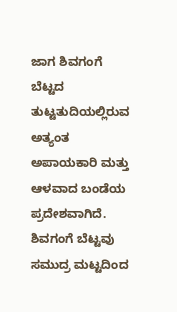ಜಾಗ ಶಿವಗಂಗೆ ಬೆಟ್ಟದ ತುಟ್ಟತುದಿಯಲ್ಲಿರುವ ಅತ್ಯಂತ ಅಪಾಯಕಾರಿ ಮತ್ತು ಆಳವಾದ ಬಂಡೆಯ ಪ್ರದೇಶವಾಗಿದೆ.
ಶಿವಗಂಗೆ ಬೆಟ್ಟವು ಸಮುದ್ರ ಮಟ್ಟದಿಂದ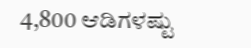4,800 ಆಡಿಗಳಷ್ಟು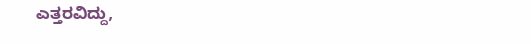ಎತ್ತರವಿದ್ದು,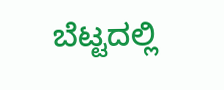ಬೆಟ್ಟದಲ್ಲಿ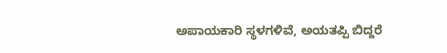ಅಪಾಯಕಾರಿ ಸ್ಥಳಗಳಿವೆ, ಅಯತಪ್ಪಿ ಬಿದ್ದರೆ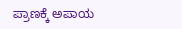ಪ್ರಾಣಕ್ಕೆ ಅಪಾಯ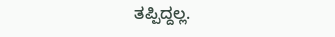ತಪ್ಪಿದ್ದಲ್ಲ.